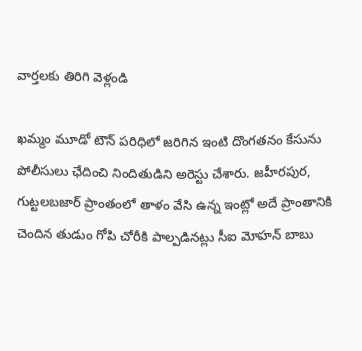వార్తలకు తిరిగి వెళ్లండి

ఖమ్మం మూడో టౌన్ పరిధిలో జరిగిన ఇంటి దొంగతనం కేసును పోలీసులు ఛేదించి నిందితుడిని అరెస్టు చేశారు. జహీరపుర, గుట్టలబజార్ ప్రాంతంలో తాళం వేసి ఉన్న ఇంట్లో అదే ప్రాంతానికి చెందిన తుడుం గోపి చోరీకి పాల్పడినట్లు సీఐ మోహన్ బాబు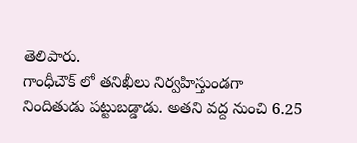తెలిపారు.
గాంధీచౌక్ లో తనిఖీలు నిర్వహిస్తుండగా నిందితుడు పట్టుబడ్డాడు. అతని వద్ద నుంచి 6.25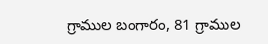గ్రాముల బంగారం, 81 గ్రాముల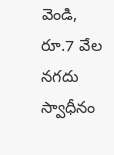వెండి, రూ.7 వేల నగదు స్వాధీనం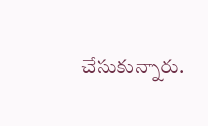చేసుకున్నారు.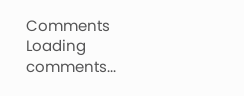Comments
Loading comments...